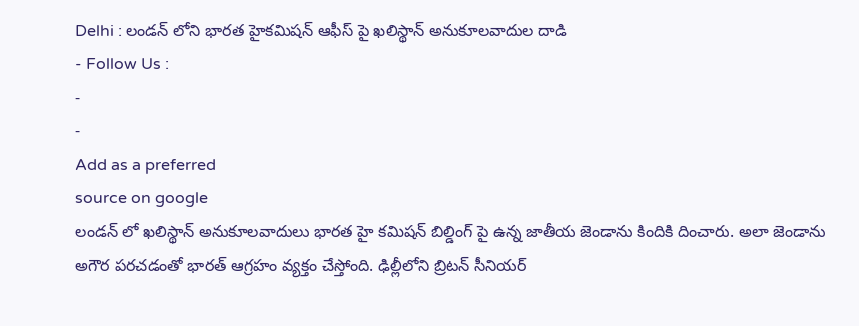Delhi : లండన్ లోని భారత హైకమిషన్ ఆఫీస్ పై ఖలిస్థాన్ అనుకూలవాదుల దాడి
- Follow Us :
-
-
Add as a preferred
source on google
లండన్ లో ఖలిస్థాన్ అనుకూలవాదులు భారత హై కమిషన్ బిల్డింగ్ పై ఉన్న జాతీయ జెండాను కిందికి దించారు. అలా జెండాను అగౌర పరచడంతో భారత్ ఆగ్రహం వ్యక్తం చేస్తోంది. ఢిల్లీలోని బ్రిటన్ సీనియర్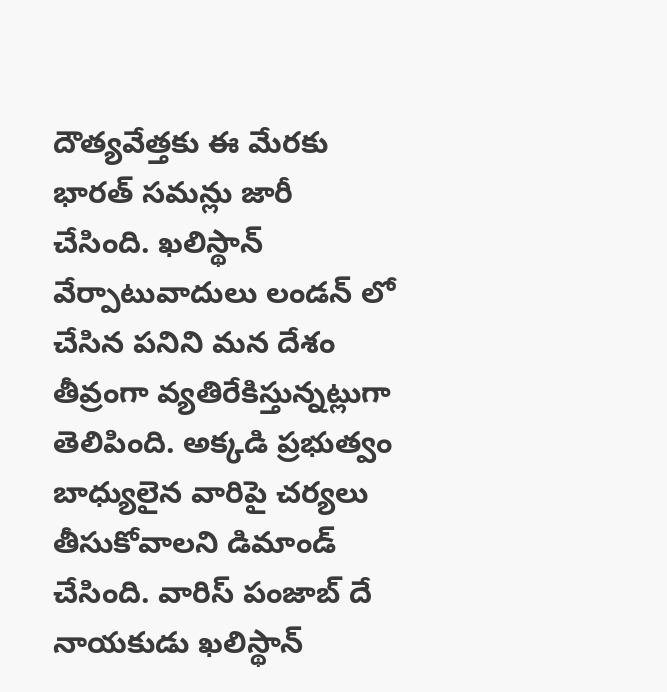దౌత్యవేత్తకు ఈ మేరకు భారత్ సమన్లు జారీ చేసింది. ఖలిస్థాన్ వేర్పాటువాదులు లండన్ లో చేసిన పనిని మన దేశం తీవ్రంగా వ్యతిరేకిస్తున్నట్లుగా తెలిపింది. అక్కడి ప్రభుత్వం బాధ్యులైన వారిపై చర్యలు తీసుకోవాలని డిమాండ్ చేసింది. వారిస్ పంజాబ్ దే నాయకుడు ఖలిస్థాన్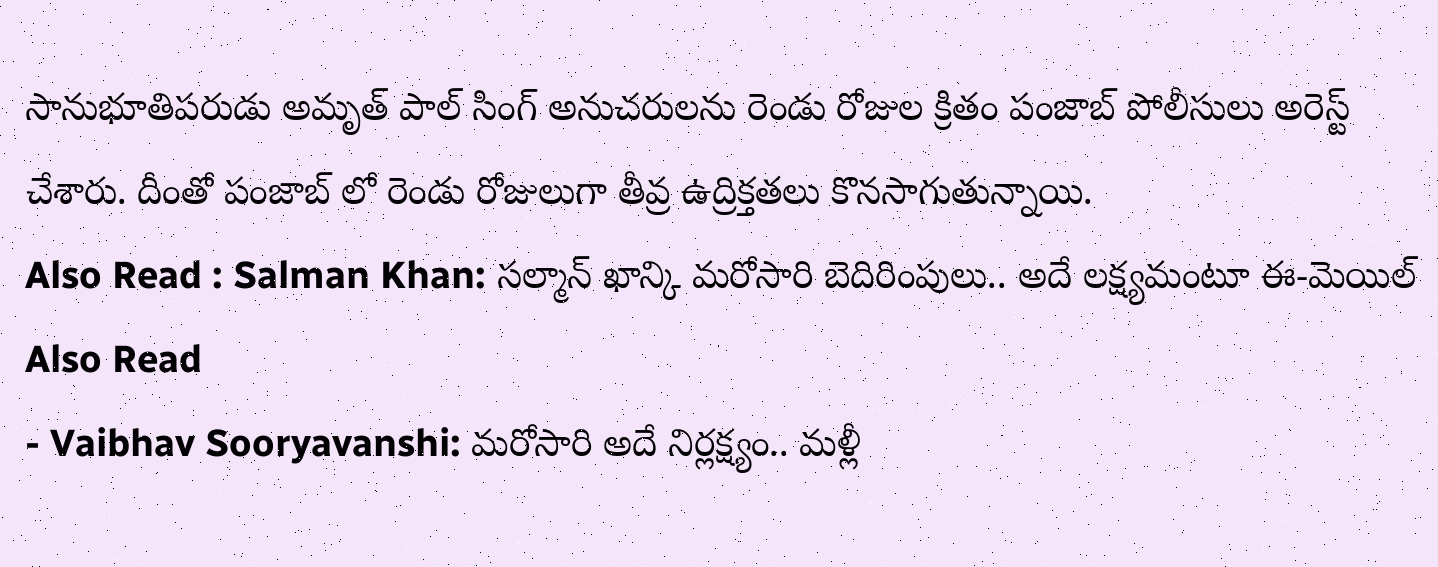సానుభూతిపరుడు అమృత్ పాల్ సింగ్ అనుచరులను రెండు రోజుల క్రితం పంజాబ్ పోలీసులు అరెస్ట్ చేశారు. దీంతో పంజాబ్ లో రెండు రోజులుగా తీవ్ర ఉద్రిక్తతలు కొనసాగుతున్నాయి.
Also Read : Salman Khan: సల్మాన్ ఖాన్కి మరోసారి బెదిరింపులు.. అదే లక్ష్యమంటూ ఈ-మెయిల్
Also Read
- Vaibhav Sooryavanshi: మరోసారి అదే నిర్లక్ష్యం.. మళ్లీ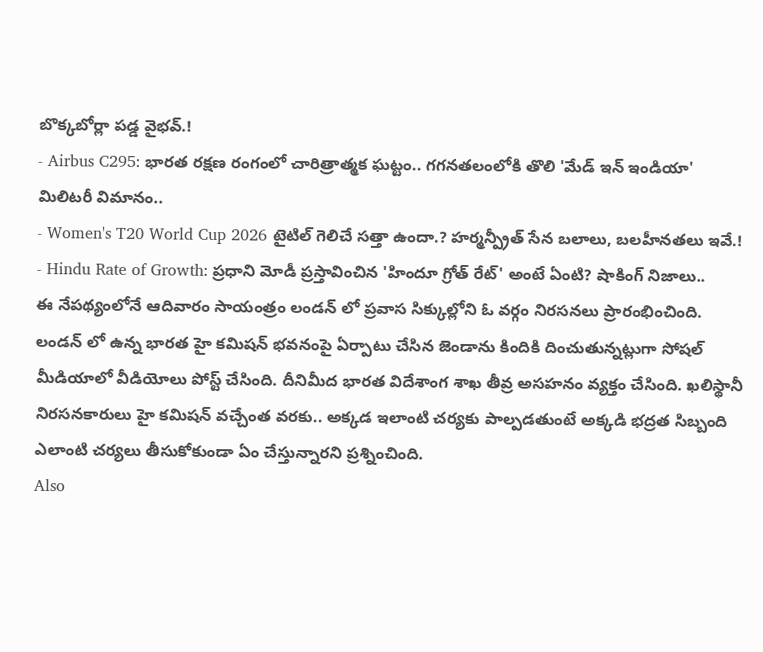బొక్కబోర్లా పడ్డ వైభవ్.!
- Airbus C295: భారత రక్షణ రంగంలో చారిత్రాత్మక ఘట్టం.. గగనతలంలోకి తొలి 'మేడ్ ఇన్ ఇండియా' మిలిటరీ విమానం..
- Women's T20 World Cup 2026 టైటిల్ గెలిచే సత్తా ఉందా.? హర్మన్ప్రీత్ సేన బలాలు, బలహీనతలు ఇవే.!
- Hindu Rate of Growth: ప్రధాని మోడీ ప్రస్తావించిన 'హిందూ గ్రోత్ రేట్' అంటే ఏంటి? షాకింగ్ నిజాలు..
ఈ నేపథ్యంలోనే ఆదివారం సాయంత్రం లండన్ లో ప్రవాస సిక్కుల్లోని ఓ వర్గం నిరసనలు ప్రారంభించింది. లండన్ లో ఉన్న భారత హై కమిషన్ భవనంపై ఏర్పాటు చేసిన జెండాను కిందికి దించుతున్నట్లుగా సోషల్ మీడియాలో వీడియోలు పోస్ట్ చేసింది. దీనిమీద భారత విదేశాంగ శాఖ తీవ్ర అసహనం వ్యక్తం చేసింది. ఖలిస్థానీ నిరసనకారులు హై కమిషన్ వచ్చేంత వరకు.. అక్కడ ఇలాంటి చర్యకు పాల్పడతుంటే అక్కడి భద్రత సిబ్బంది ఎలాంటి చర్యలు తీసుకోకుండా ఏం చేస్తున్నారని ప్రశ్నించింది.
Also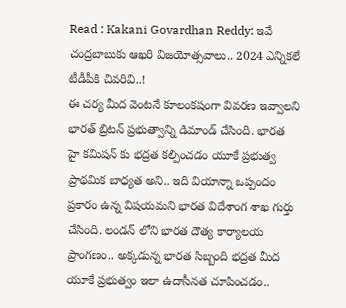Read : Kakani Govardhan Reddy: ఇవే చంద్రబాబుకు ఆఖరి విజయోత్సవాలు.. 2024 ఎన్నికలే టీడీపీకి చివరివి..!
ఈ చర్య మీద వెంటనే కూలంకషంగా వివరణ ఇవ్వాలని భారత్ బ్రిటన్ ప్రభుత్వాన్ని డిమాండ్ చేసింది. భారత హై కమిషన్ కు భద్రత కల్పించడం యూకే ప్రభుత్వ ప్రాథమిక బాధ్యత అని.. ఇది వియాన్నా ఒప్పందం ప్రకారం ఉన్న విషయమని భారత విదేశాంగ శాఖ గుర్తు చేసింది. లండన్ లోని భారత దౌత్య కార్యాలయ ప్రాంగణం.. అక్కడున్న భారత సిబ్బంది భద్రత మీద యూకే ప్రభుత్వం ఇలా ఉదాసీనత చూపించడం..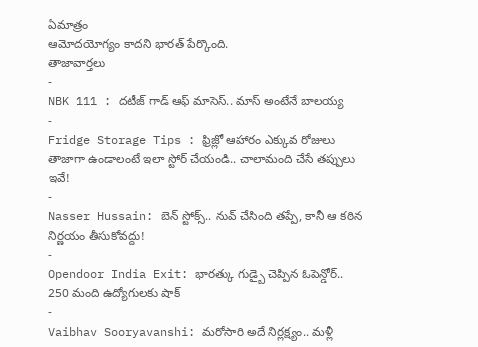ఏమాత్రం
ఆమోదయోగ్యం కాదని భారత్ పేర్కొంది.
తాజావార్తలు
-
NBK 111 : దటీజ్ గాడ్ ఆఫ్ మాసెస్.. మాస్ అంటేనే బాలయ్య
-
Fridge Storage Tips : ఫ్రిజ్లో ఆహారం ఎక్కువ రోజులు తాజాగా ఉండాలంటే ఇలా స్టోర్ చేయండి.. చాలామంది చేసే తప్పులు ఇవే!
-
Nasser Hussain: బెన్ స్టోక్స్.. నువ్ చేసింది తప్పే, కానీ ఆ కఠిన నిర్ణయం తీసుకోవద్దు!
-
Opendoor India Exit: భారత్కు గుడ్బై చెప్పిన ఓపెన్డోర్.. 250 మంది ఉద్యోగులకు షాక్
-
Vaibhav Sooryavanshi: మరోసారి అదే నిర్లక్ష్యం.. మళ్లీ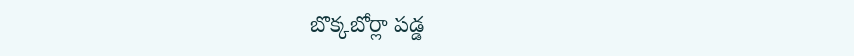బొక్కబోర్లా పడ్డ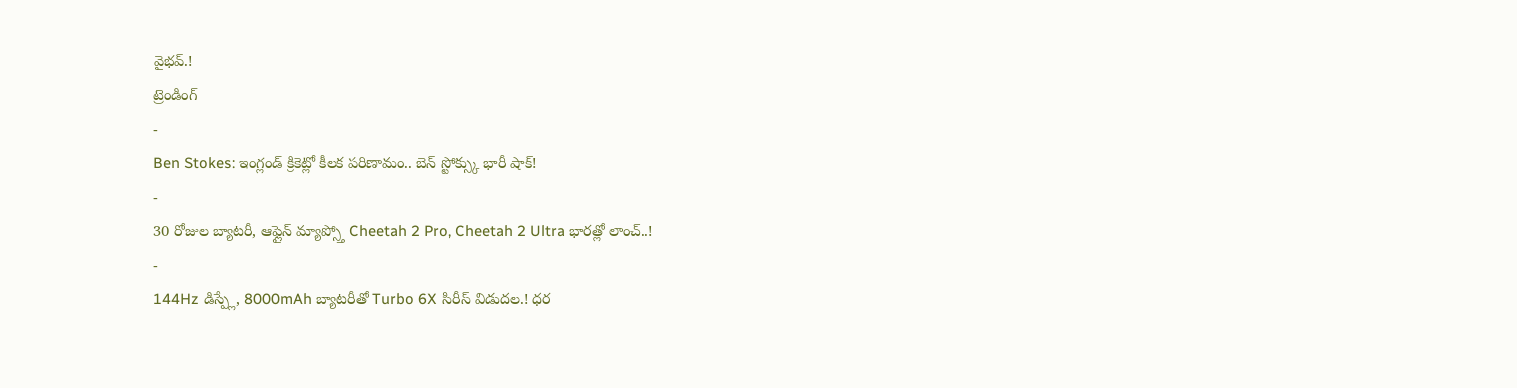వైభవ్.!
ట్రెండింగ్
-
Ben Stokes: ఇంగ్లండ్ క్రికెట్లో కీలక పరిణామం.. బెన్ స్టోక్స్కు భారీ షాక్!
-
30 రోజుల బ్యాటరీ, ఆఫ్లైన్ మ్యాప్స్తో Cheetah 2 Pro, Cheetah 2 Ultra భారత్లో లాంచ్..!
-
144Hz డిస్ప్లే, 8000mAh బ్యాటరీతో Turbo 6X సిరీస్ విడుదల.! ధర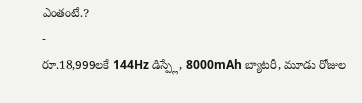ఎంతంటే.?
-
రూ.18,999లకే 144Hz డిస్ప్లే, 8000mAh బ్యాటరీ, మూడు రోజుల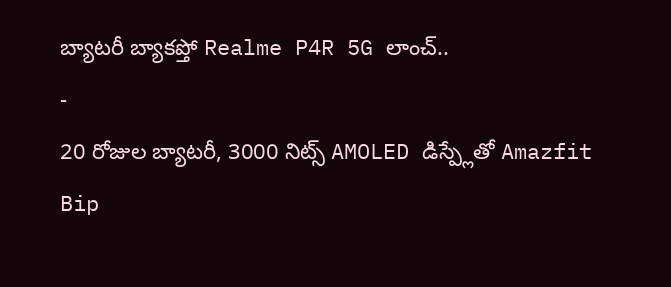బ్యాటరీ బ్యాకప్తో Realme P4R 5G లాంచ్..
-
20 రోజుల బ్యాటరీ, 3000 నిట్స్ AMOLED డిస్ప్లేతో Amazfit Bip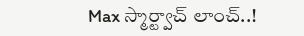Max స్మార్ట్వాచ్ లాంచ్..!